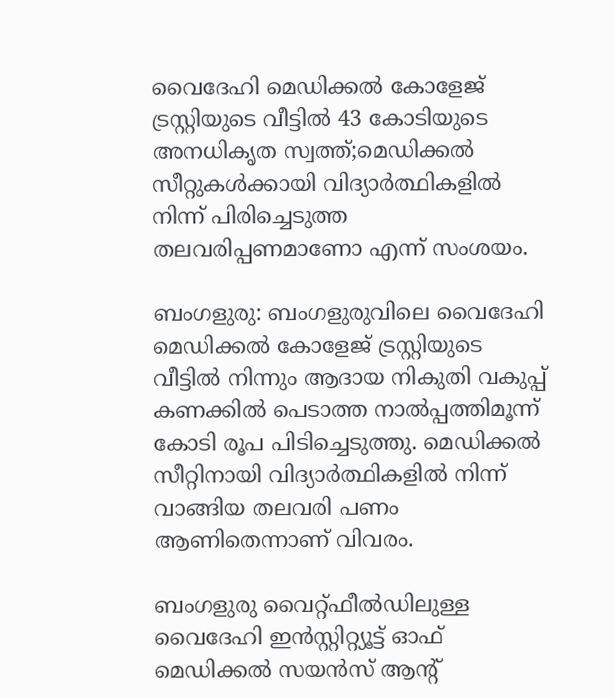വൈദേഹി മെഡിക്കല്‍ കോളേജ് ട്രസ്റ്റിയുടെ വീട്ടില്‍ 43 കോടിയുടെ അനധികൃത സ്വത്ത്;മെഡിക്കല്‍ സീറ്റുകള്‍ക്കായി വിദ്യാര്‍ത്ഥികളില്‍ നിന്ന് പിരിച്ചെടുത്ത തലവരിപ്പണമാണോ എന്ന് സംശയം.

ബംഗളുരു: ബംഗളുരുവിലെ വൈദേഹി മെഡിക്കല്‍ കോളേജ് ട്രസ്റ്റിയുടെ വീട്ടില്‍ നിന്നും ആദായ നികുതി വകുപ്പ് കണക്കില്‍ പെടാത്ത നാല്‍പ്പത്തിമൂന്ന് കോടി രൂപ പിടിച്ചെടുത്തു. മെഡിക്കല്‍ സീറ്റിനായി വിദ്യാര്‍ത്ഥികളില്‍ നിന്ന് വാങ്ങിയ തലവരി പണം ആണിതെന്നാണ് വിവരം.

ബംഗളുരു വൈറ്റ്ഫീല്‍ഡിലുള്ള വൈദേഹി ഇന്‍സ്റ്റിറ്റ്യൂട്ട് ഓഫ് മെഡിക്കല്‍ സയന്‍സ് ആന്റ്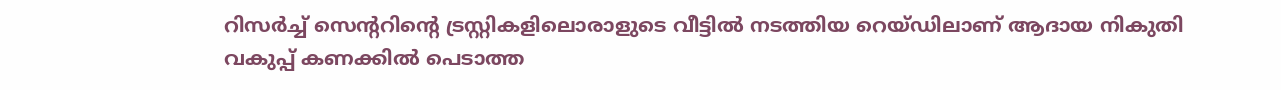റിസര്‍ച്ച് സെന്ററിന്റെ ട്രസ്റ്റികളിലൊരാളുടെ വീട്ടില്‍ നടത്തിയ റെയ്ഡിലാണ് ആദായ നികുതി വകുപ്പ് കണക്കില്‍ പെടാത്ത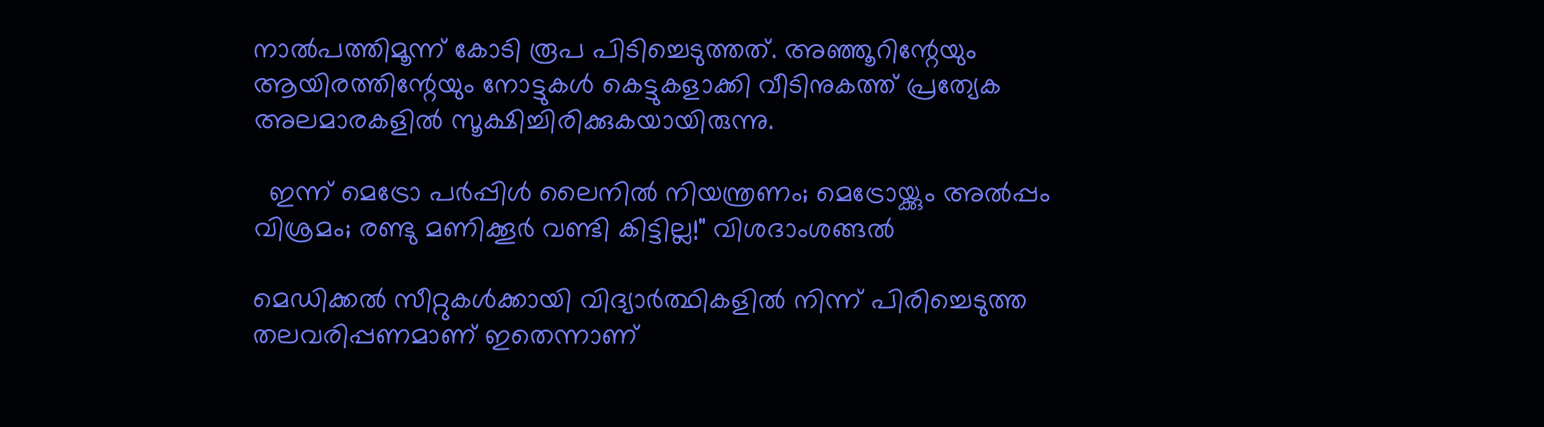നാല്‍പത്തിമൂന്ന് കോടി രൂപ പിടിച്ചെടുത്തത്. അഞ്ഞൂറിന്റേയും ആയിരത്തിന്റേയും നോട്ടുകള്‍ കെട്ടുകളാക്കി വീടിനുകത്ത് പ്രത്യേക അലമാരകളില്‍ സൂക്ഷിച്ചിരിക്കുകയായിരുന്നു.

  ഇന്ന് മെട്രോ പർപ്പിൾ ലൈനിൽ നിയന്ത്രണം; മെട്രോയ്ക്കും അൽപ്പം വിശ്രമം; രണ്ടു മണിക്കൂർ വണ്ടി കിട്ടില്ല!" വിശദാംശങ്ങൽ

മെഡിക്കല്‍ സീറ്റുകള്‍ക്കായി വിദ്യാര്‍ത്ഥികളില്‍ നിന്ന് പിരിച്ചെടുത്ത തലവരിപ്പണമാണ് ഇതെന്നാണ്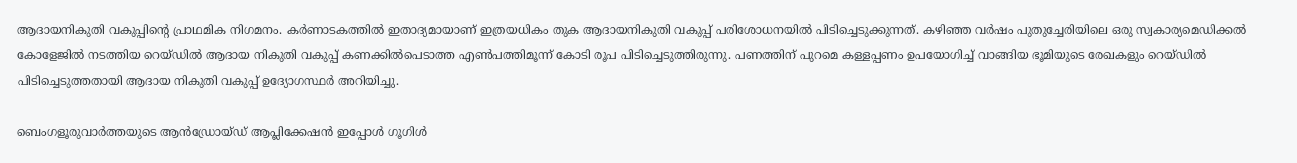ആദായനികുതി വകുപ്പിന്റെ പ്രാഥമിക നിഗമനം. കര്‍ണാടകത്തില്‍ ഇതാദ്യമായാണ് ഇത്രയധികം തുക ആദായനികുതി വകുപ്പ് പരിശോധനയില്‍ പിടിച്ചെടുക്കുന്നത്. കഴിഞ്ഞ വര്‍ഷം പുതുച്ചേരിയിലെ ഒരു സ്വകാര്യമെഡിക്കല്‍ കോളേജില്‍ നടത്തിയ റെയ്ഡില്‍ ആദായ നികുതി വകുപ്പ് കണക്കില്‍പെടാത്ത എണ്‍പത്തിമൂന്ന് കോടി രൂപ പിടിച്ചെടുത്തിരുന്നു. പണത്തിന് പുറമെ കള്ളപ്പണം ഉപയോഗിച്ച് വാങ്ങിയ ഭൂമിയുടെ രേഖകളും റെയ്ഡില്‍ പിടിച്ചെടുത്തതായി ആദായ നികുതി വകുപ്പ് ഉദ്യോഗസ്ഥര്‍ അറിയിച്ചു.

ബെംഗളൂരുവാർത്തയുടെ ആൻഡ്രോയ്ഡ് ആപ്ലിക്കേഷൻ ഇപ്പോൾ ഗൂഗിൾ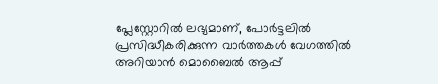പ്ലേസ്റ്റോറിൽ ലഭ്യമാണ്, പോർട്ടലിൽ പ്രസിദ്ധീകരിക്കുന്ന വാർത്തകൾ വേഗത്തിൽ അറിയാൻ മൊബൈൽ ആപ്പ്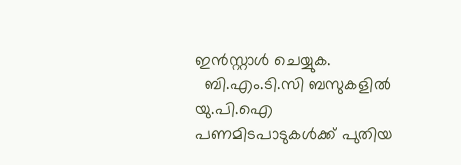ഇൻസ്റ്റാൾ ചെയ്യുക.
  ബി.എം.ടി.സി ബസുകളിൽ യു.പി.ഐ പണമിടപാടുകൾക്ക് പുതിയ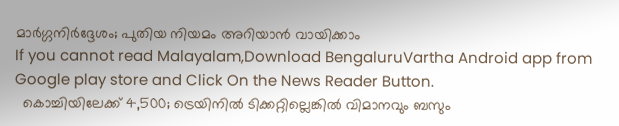മാർഗ്ഗനിർദ്ദേശം; പുതിയ നിയമം അറിയാൻ വായിക്കാം
If you cannot read Malayalam,Download BengaluruVartha Android app from Google play store and Click On the News Reader Button.
  കൊച്ചിയിലേക്ക് 4,500; ട്രെയിനിൽ ടിക്കറ്റില്ലെങ്കിൽ വിമാനവും ബസും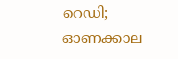റെഡി; ഓണക്കാല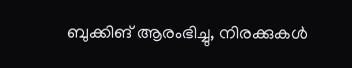ബുക്കിങ് ആരംഭിച്ചു, നിരക്കുകൾ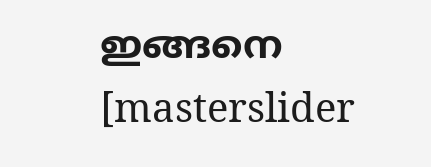ഇങ്ങനെ
[masterslider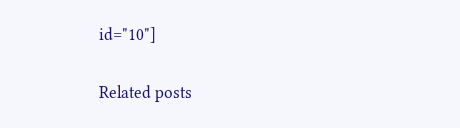id="10"]

Related posts